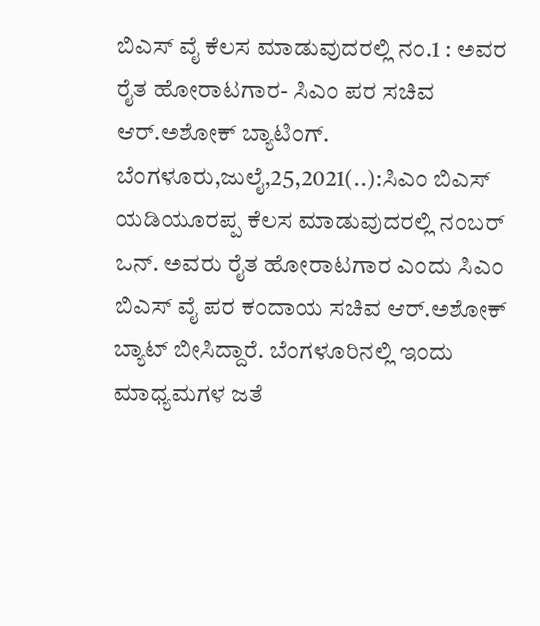ಬಿಎಸ್ ವೈ ಕೆಲಸ ಮಾಡುವುದರಲ್ಲಿ ನಂ.1 : ಅವರ ರೈತ ಹೋರಾಟಗಾರ- ಸಿಎಂ ಪರ ಸಚಿವ ಆರ್.ಅಶೋಕ್ ಬ್ಯಾಟಿಂಗ್. ಬೆಂಗಳೂರು,ಜುಲೈ,25,2021(..):ಸಿಎಂ ಬಿಎಸ್ ಯಡಿಯೂರಪ್ಪ ಕೆಲಸ ಮಾಡುವುದರಲ್ಲಿ ನಂಬರ್ ಒನ್. ಅವರು ರೈತ ಹೋರಾಟಗಾರ ಎಂದು ಸಿಎಂ ಬಿಎಸ್ ವೈ ಪರ ಕಂದಾಯ ಸಚಿವ ಆರ್.ಅಶೋಕ್ ಬ್ಯಾಟ್ ಬೀಸಿದ್ದಾರೆ. ಬೆಂಗಳೂರಿನಲ್ಲಿ ಇಂದು ಮಾಧ್ಯಮಗಳ ಜತೆ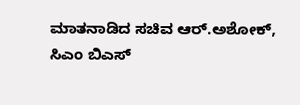ಮಾತನಾಡಿದ ಸಚಿವ ಆರ್.ಅಶೋಕ್, ಸಿಎಂ ಬಿಎಸ್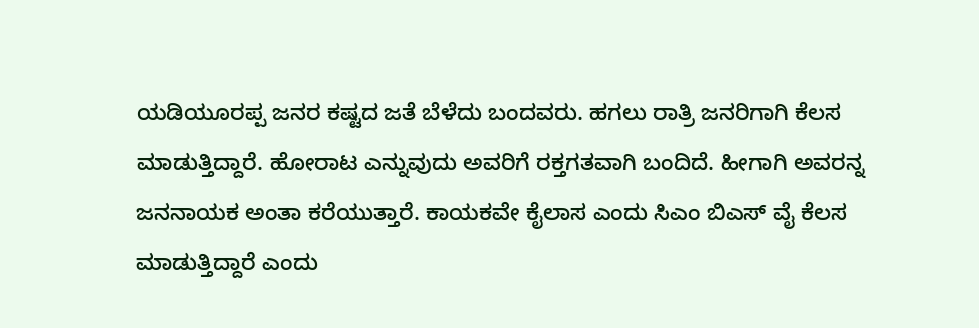ಯಡಿಯೂರಪ್ಪ ಜನರ ಕಷ್ಟದ ಜತೆ ಬೆಳೆದು ಬಂದವರು. ಹಗಲು ರಾತ್ರಿ ಜನರಿಗಾಗಿ ಕೆಲಸ ಮಾಡುತ್ತಿದ್ದಾರೆ. ಹೋರಾಟ ಎನ್ನುವುದು ಅವರಿಗೆ ರಕ್ತಗತವಾಗಿ ಬಂದಿದೆ. ಹೀಗಾಗಿ ಅವರನ್ನ ಜನನಾಯಕ ಅಂತಾ ಕರೆಯುತ್ತಾರೆ. ಕಾಯಕವೇ ಕೈಲಾಸ ಎಂದು ಸಿಎಂ ಬಿಎಸ್ ವೈ ಕೆಲಸ ಮಾಡುತ್ತಿದ್ದಾರೆ ಎಂದು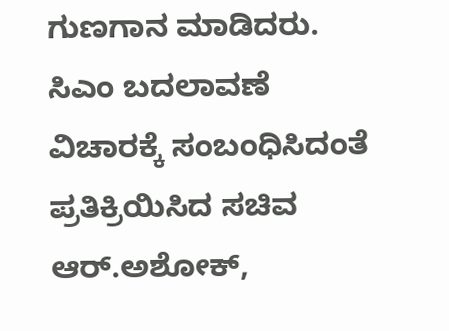ಗುಣಗಾನ ಮಾಡಿದರು. ಸಿಎಂ ಬದಲಾವಣೆ ವಿಚಾರಕ್ಕೆ ಸಂಬಂಧಿಸಿದಂತೆ ಪ್ರತಿಕ್ರಿಯಿಸಿದ ಸಚಿವ ಆರ್.ಅಶೋಕ್,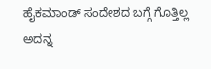ಹೈಕಮಾಂಡ್ ಸಂದೇಶದ ಬಗ್ಗೆ ಗೊತ್ತಿಲ್ಲ ಅದನ್ನ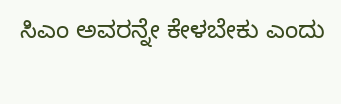ಸಿಎಂ ಅವರನ್ನೇ ಕೇಳಬೇಕು ಎಂದು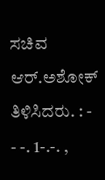ಸಚಿವ ಆರ್.ಅಶೋಕ್ ತಿಳಿಸಿದರು. : - - -. 1-.-. ,